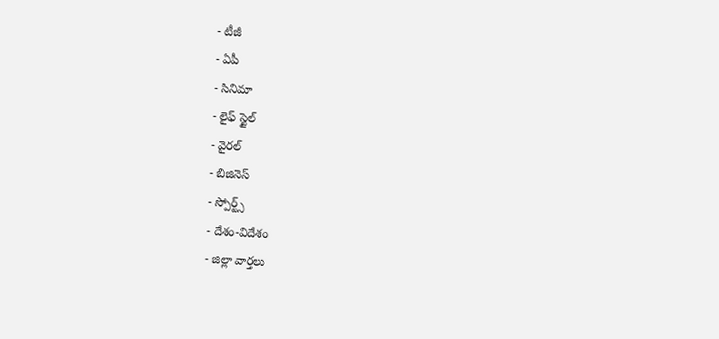- టీజీ
- ఏపీ
- సినిమా
- లైఫ్ స్టైల్
- వైరల్
- బిజినెస్
- స్పోర్ట్స్
- దేశం-విదేశం
- జిల్లా వార్తలు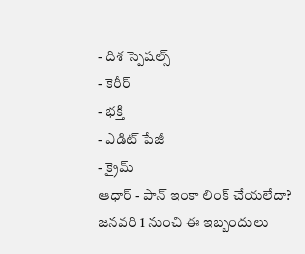- దిశ స్పెషల్స్
- కెరీర్
- భక్తి
- ఎడిట్ పేజీ
- క్రైమ్
ఆధార్ - పాన్ ఇంకా లింక్ చేయలేదా? జనవరి 1 నుంచి ఈ ఇబ్బందులు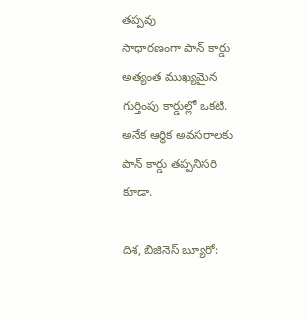తప్పవు
సాధారణంగా పాన్ కార్డు అత్యంత ముఖ్యమైన గుర్తింపు కార్డుల్లో ఒకటి. అనేక ఆర్థిక అవసరాలకు పాన్ కార్డు తప్పనిసరి కూడా.

దిశ, బిజినెస్ బ్యూరో: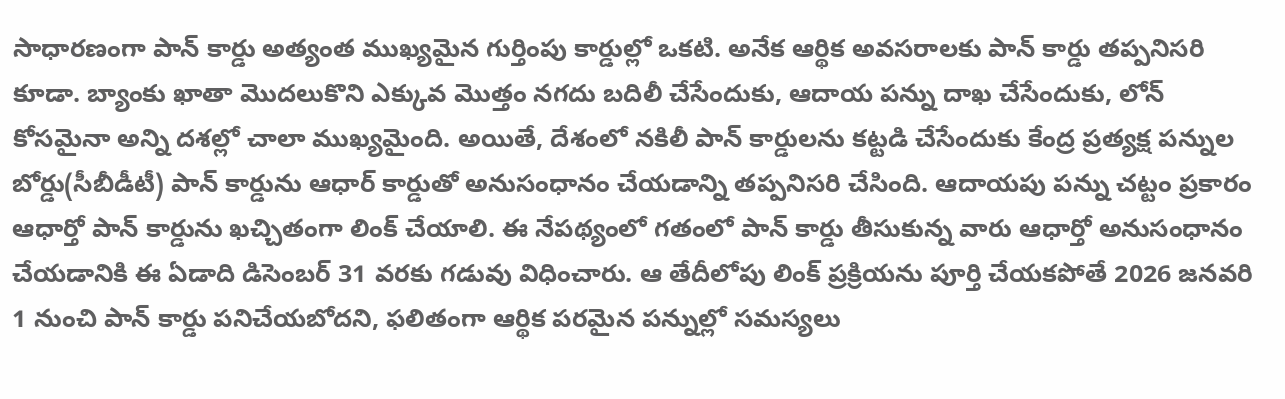సాధారణంగా పాన్ కార్డు అత్యంత ముఖ్యమైన గుర్తింపు కార్డుల్లో ఒకటి. అనేక ఆర్థిక అవసరాలకు పాన్ కార్డు తప్పనిసరి కూడా. బ్యాంకు ఖాతా మొదలుకొని ఎక్కువ మొత్తం నగదు బదిలీ చేసేందుకు, ఆదాయ పన్ను దాఖ చేసేందుకు, లోన్ కోసమైనా అన్ని దశల్లో చాలా ముఖ్యమైంది. అయితే, దేశంలో నకిలీ పాన్ కార్డులను కట్టడి చేసేందుకు కేంద్ర ప్రత్యక్ష పన్నుల బోర్డు(సీబీడీటీ) పాన్ కార్డును ఆధార్ కార్డుతో అనుసంధానం చేయడాన్ని తప్పనిసరి చేసింది. ఆదాయపు పన్ను చట్టం ప్రకారం ఆధార్తో పాన్ కార్డును ఖచ్చితంగా లింక్ చేయాలి. ఈ నేపథ్యంలో గతంలో పాన్ కార్డు తీసుకున్న వారు ఆధార్తో అనుసంధానం చేయడానికి ఈ ఏడాది డిసెంబర్ 31 వరకు గడువు విధించారు. ఆ తేదీలోపు లింక్ ప్రక్రియను పూర్తి చేయకపోతే 2026 జనవరి 1 నుంచి పాన్ కార్డు పనిచేయబోదని, ఫలితంగా ఆర్థిక పరమైన పన్నుల్లో సమస్యలు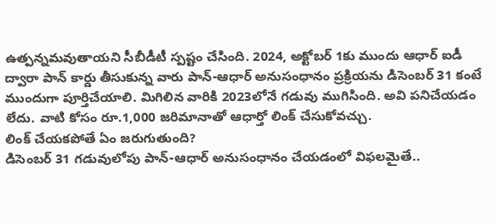ఉత్పన్నమవుతాయని సీబీడీటీ స్పష్టం చేసింది. 2024, అక్టోబర్ 1కు ముందు ఆధార్ ఐడీ ద్వారా పాన్ కార్డు తీసుకున్న వారు పాన్-ఆధార్ అనుసంధానం ప్రక్రియను డిసెంబర్ 31 కంటే ముందుగా పూర్తిచేయాలి. మిగిలిన వారికి 2023లోనే గడువు ముగిసింది. అవి పనిచేయడం లేదు. వాటి కోసం రూ.1,000 జరిమానాతో ఆధార్తో లింక్ చేసుకోవచ్చు.
లింక్ చేయకపోతే ఏం జరుగుతుంది?
డిసెంబర్ 31 గడువులోపు పాన్-ఆధార్ అనుసంధానం చేయడంలో విఫలమైతే..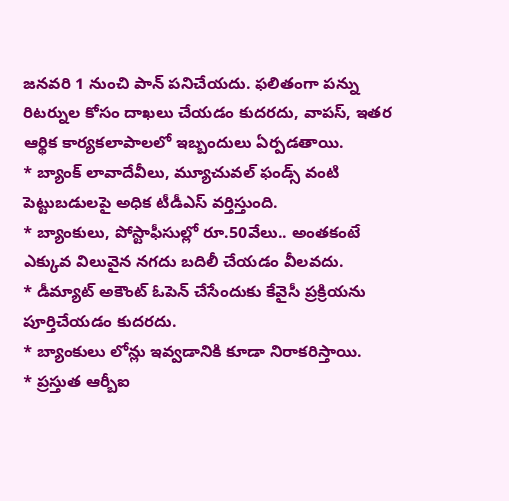జనవరి 1 నుంచి పాన్ పనిచేయదు. ఫలితంగా పన్ను రిటర్నుల కోసం దాఖలు చేయడం కుదరదు, వాపస్, ఇతర ఆర్థిక కార్యకలాపాలలో ఇబ్బందులు ఏర్పడతాయి.
* బ్యాంక్ లావాదేవీలు, మ్యూచువల్ ఫండ్స్ వంటి పెట్టుబడులపై అధిక టీడీఎస్ వర్తిస్తుంది.
* బ్యాంకులు, పోస్టాఫీసుల్లో రూ.50వేలు.. అంతకంటే ఎక్కువ విలువైన నగదు బదిలీ చేయడం వీలవదు.
* డీమ్యాట్ అకౌంట్ ఓపెన్ చేసేందుకు కేవైసీ ప్రక్రియను పూర్తిచేయడం కుదరదు.
* బ్యాంకులు లోన్లు ఇవ్వడానికి కూడా నిరాకరిస్తాయి.
* ప్రస్తుత ఆర్బీఐ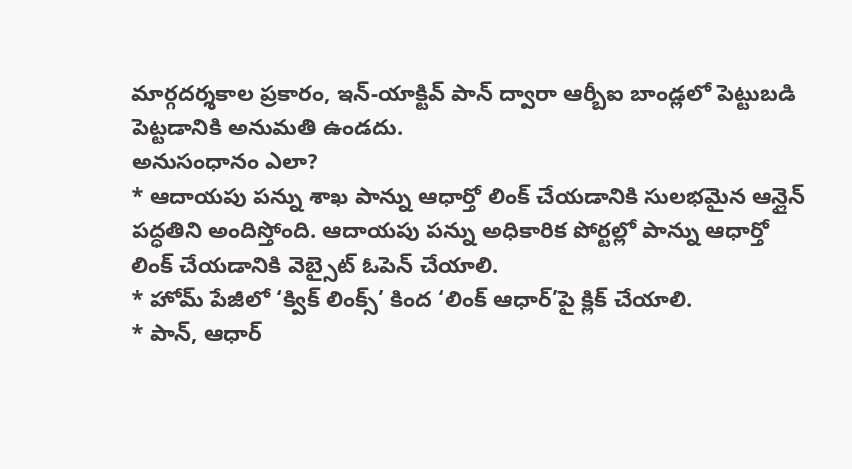మార్గదర్శకాల ప్రకారం, ఇన్-యాక్టివ్ పాన్ ద్వారా ఆర్బీఐ బాండ్లలో పెట్టుబడి పెట్టడానికి అనుమతి ఉండదు.
అనుసంధానం ఎలా?
* ఆదాయపు పన్ను శాఖ పాన్ను ఆధార్తో లింక్ చేయడానికి సులభమైన ఆన్లైన్ పద్ధతిని అందిస్తోంది. ఆదాయపు పన్ను అధికారిక పోర్టల్లో పాన్ను ఆధార్తో లింక్ చేయడానికి వెబ్సైట్ ఓపెన్ చేయాలి.
* హోమ్ పేజీలో ‘క్విక్ లింక్స్’ కింద ‘లింక్ ఆధార్’పై క్లిక్ చేయాలి.
* పాన్, ఆధార్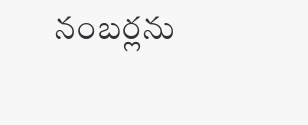నంబర్లను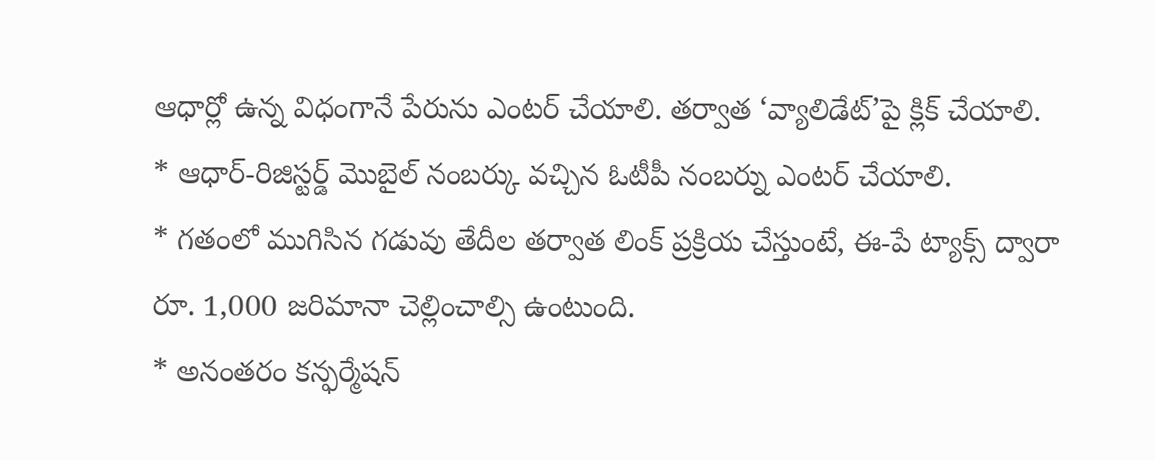ఆధార్లో ఉన్న విధంగానే పేరును ఎంటర్ చేయాలి. తర్వాత ‘వ్యాలిడేట్’పై క్లిక్ చేయాలి.
* ఆధార్-రిజిస్టర్డ్ మొబైల్ నంబర్కు వచ్చిన ఓటీపీ నంబర్ను ఎంటర్ చేయాలి.
* గతంలో ముగిసిన గడువు తేదీల తర్వాత లింక్ ప్రక్రియ చేస్తుంటే, ఈ-పే ట్యాక్స్ ద్వారా రూ. 1,000 జరిమానా చెల్లించాల్సి ఉంటుంది.
* అనంతరం కన్ఫర్మేషన్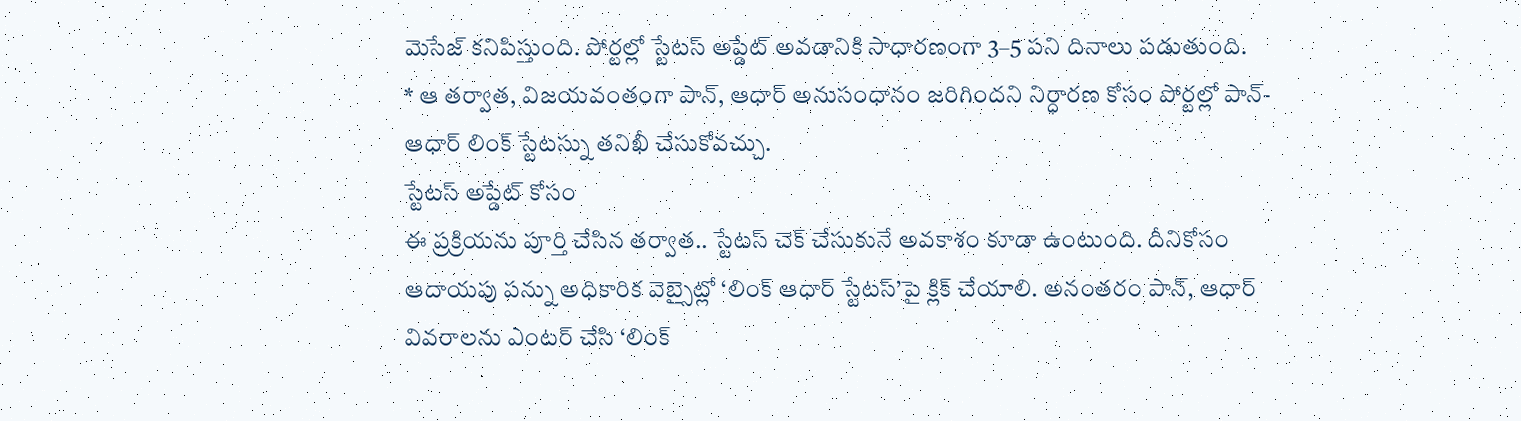మెసేజ్ కనిపిస్తుంది. పోర్టల్లో స్టేటస్ అప్డేట్ అవడానికి సాధారణంగా 3–5 పని దినాలు పడుతుంది.
* ఆ తర్వాత, విజయవంతంగా పాన్, ఆధార్ అనుసంధానం జరిగిందని నిర్ధారణ కోసం పోర్టల్లో పాన్-ఆధార్ లింక్ స్టేటస్ను తనిఖీ చేసుకోవచ్చు.
స్టేటస్ అప్డేట్ కోసం
ఈ ప్రక్రియను పూర్తి చేసిన తర్వాత.. స్టేటస్ చెక్ చేసుకునే అవకాశం కూడా ఉంటుంది. దీనికోసం ఆదాయపు పన్ను అధికారిక వెబ్సైట్లో ‘లింక్ ఆధార్ స్టేటస్’పై క్లిక్ చేయాలి. అనంతరం పాన్, ఆధార్ వివరాలను ఎంటర్ చేసి ‘లింక్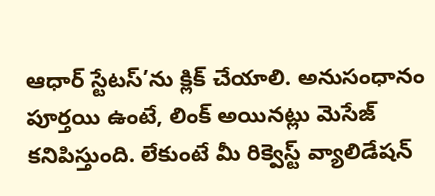ఆధార్ స్టేటస్’ను క్లిక్ చేయాలి. అనుసంధానం పూర్తయి ఉంటే, లింక్ అయినట్లు మెసేజ్ కనిపిస్తుంది. లేకుంటే మీ రిక్వెస్ట్ వ్యాలిడేషన్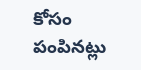కోసం పంపినట్లు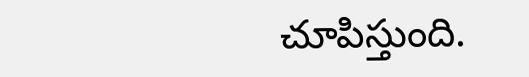చూపిస్తుంది.